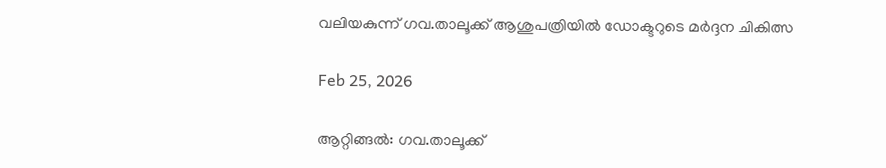വലിയകുന്ന് ഗവ.താലൂക്ക് ആശുപത്രിയിൽ ഡോക്ടറുടെ മർദ്ദന ചികിത്സ

Feb 25, 2026

ആറ്റിങ്ങൽ: ഗവ.താലൂക്ക്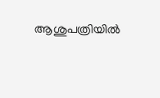ആശുപത്രിയിൽ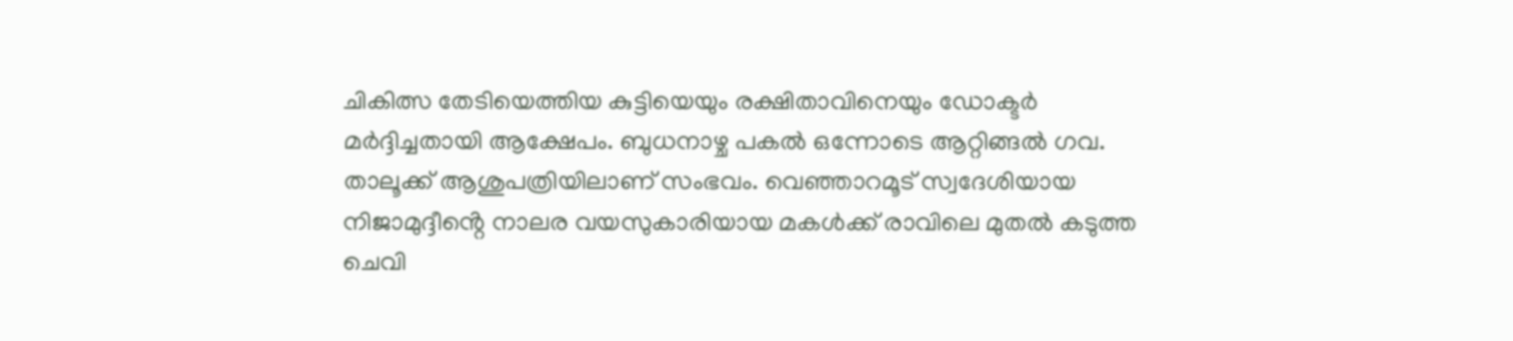ചികിത്സ തേടിയെത്തിയ കുട്ടിയെയും രക്ഷിതാവിനെയും ഡോക്ടർ മർദ്ദിച്ചതായി ആക്ഷേപം. ബുധനാഴ്ച പകൽ ഒന്നോടെ ആറ്റിങ്ങൽ ഗവ. താലൂക്ക് ആശുപത്രിയിലാണ് സംഭവം. വെഞ്ഞാറമൂട് സ്വദേശിയായ നിജാമുദ്ദീൻ്റെ നാലര വയസുകാരിയായ മകൾക്ക് രാവിലെ മുതൽ കടുത്ത ചെവി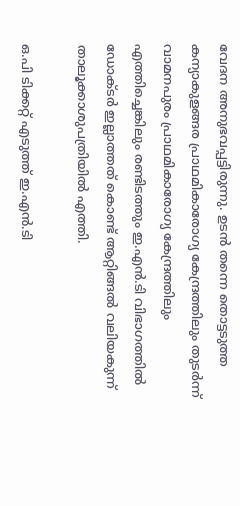വേദന അനുഭവപ്പട്ടിരുന്നു. ഉടൻ തന്നെ തൊട്ടടുത്ത കന്യാകുളങ്ങര പ്രാഥമികാരോഗ്യ കേന്ദ്രത്തിലും തുടർന്ന് വാമനപുരം പ്രാഥമികാരോഗ്യ കേന്ദ്രത്തിലും എത്തിച്ചെങ്കിലും രണ്ടിടത്തും ഇ.എൻ.ടി വിഭാഗത്തിൽ ഡോക്ടർ ഇല്ലാത്തത് കൊണ്ട് ആറ്റിങ്ങൽ വലിയകുന്ന് താലൂക്കാശുപത്രിയിൽ എത്തി.

ഒ.പി ടിക്കറ്റ് എടുത്ത് ഇ.എൻ.ടി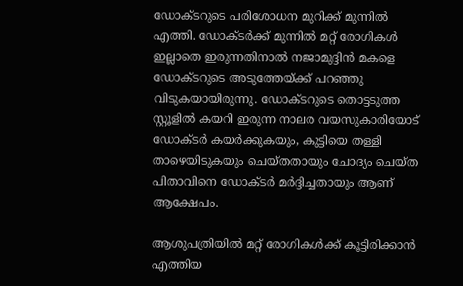ഡോക്ടറുടെ പരിശോധന മുറിക്ക് മുന്നിൽ എത്തി. ഡോക്ടർക്ക് മുന്നിൽ മറ്റ് രോഗികൾ ഇല്ലാതെ ഇരുന്നതിനാൽ നജാമുദ്ദിൻ മകളെ ഡോക്ടറുടെ അടുത്തേയ്ക്ക് പറഞ്ഞു വിടുകയായിരുന്നു. ഡോക്ടറുടെ തൊട്ടടുത്ത സ്റ്റൂളിൽ കയറി ഇരുന്ന നാലര വയസുകാരിയോട് ഡോക്ടർ കയർക്കുകയും, കുട്ടിയെ തള്ളി താഴെയിടുകയും ചെയ്തതായും ചോദ്യം ചെയ്ത പിതാവിനെ ഡോക്ടർ മർദ്ദിച്ചതായും ആണ് ആക്ഷേപം.

ആശുപത്രിയിൽ മറ്റ് രോഗികൾക്ക് കൂട്ടിരിക്കാൻ എത്തിയ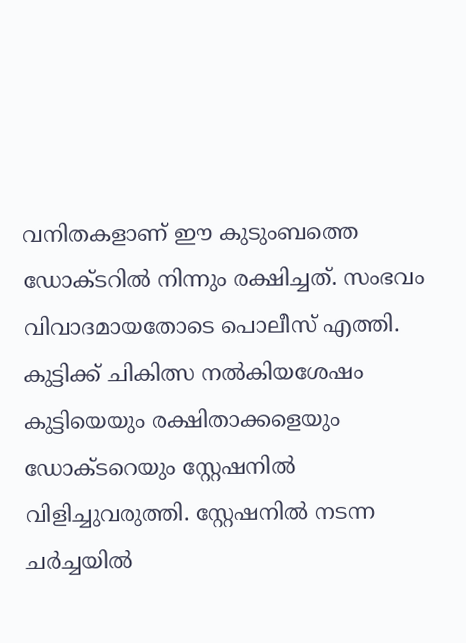വനിതകളാണ് ഈ കുടുംബത്തെ ഡോക്ടറിൽ നിന്നും രക്ഷിച്ചത്. സംഭവം വിവാദമായതോടെ പൊലീസ് എത്തി. കുട്ടിക്ക് ചികിത്സ നൽകിയശേഷം കുട്ടിയെയും രക്ഷിതാക്കളെയും ഡോക്ടറെയും സ്റ്റേഷനിൽ വിളിച്ചുവരുത്തി. സ്റ്റേഷനിൽ നടന്ന ചർച്ചയിൽ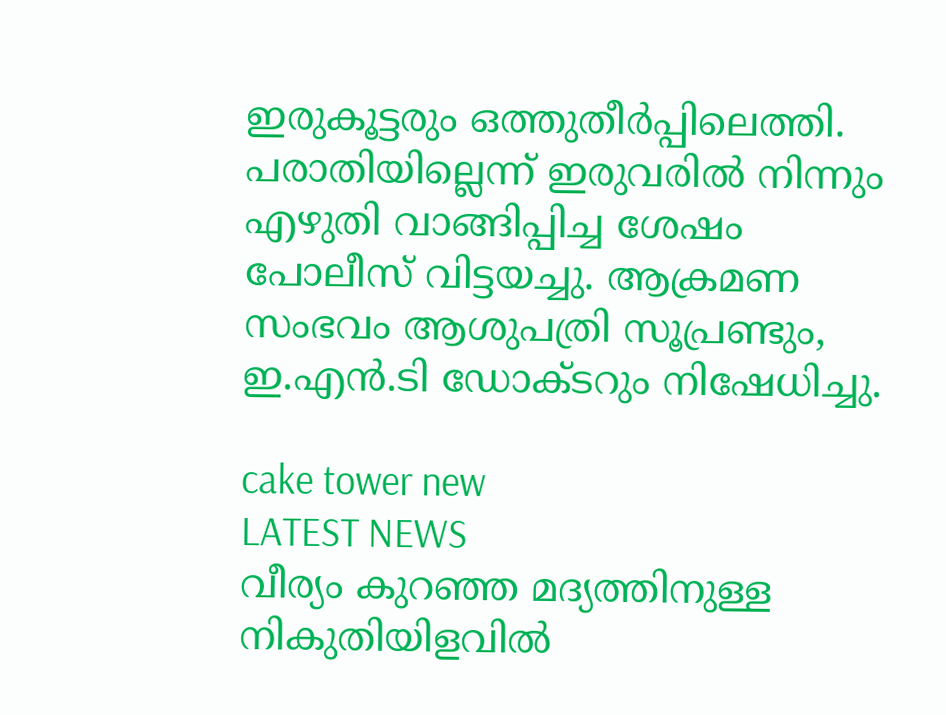ഇരുകൂട്ടരും ഒത്തുതീർപ്പിലെത്തി. പരാതിയില്ലെന്ന് ഇരുവരിൽ നിന്നും എഴുതി വാങ്ങിപ്പിച്ച ശേഷം പോലീസ് വിട്ടയച്ചു. ആക്രമണ സംഭവം ആശുപത്രി സൂപ്രണ്ടും, ഇ.എൻ.ടി ഡോക്ടറും നിഷേധിച്ചു.

cake tower new
LATEST NEWS
വീര്യം കുറഞ്ഞ മദ്യത്തിനുള്ള നികുതിയിളവില്‍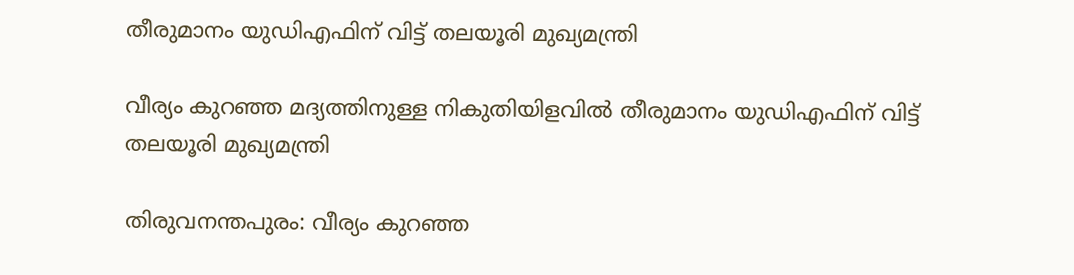തീരുമാനം യുഡിഎഫിന് വിട്ട് തലയൂരി മുഖ്യമന്ത്രി

വീര്യം കുറഞ്ഞ മദ്യത്തിനുള്ള നികുതിയിളവില്‍ തീരുമാനം യുഡിഎഫിന് വിട്ട് തലയൂരി മുഖ്യമന്ത്രി

തിരുവനന്തപുരം: വീര്യം കുറഞ്ഞ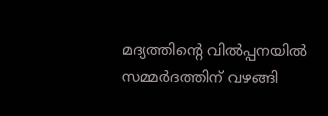മദ്യത്തിന്റെ വിൽപ്പനയിൽ സമ്മർദത്തിന് വഴങ്ങി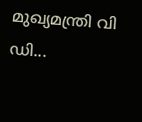മുഖ്യമന്ത്രി വി ഡി...